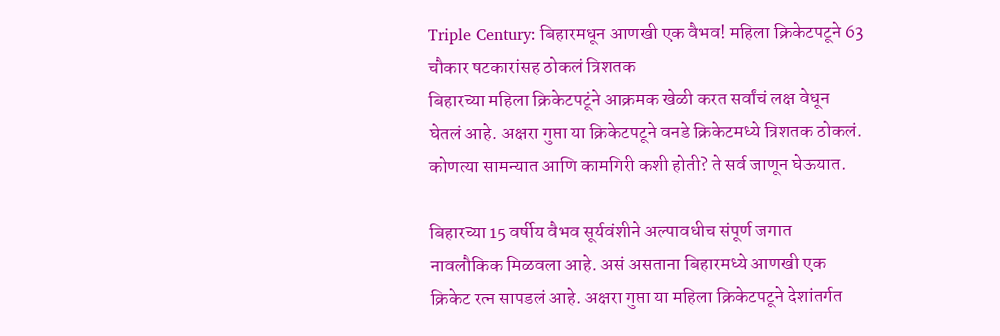Triple Century: बिहारमधून आणखी एक वैभव! महिला क्रिकेटपटूने 63 चौकार षटकारांसह ठोकलं त्रिशतक
बिहारच्या महिला क्रिकेटपटूंने आक्रमक खेळी करत सर्वांचं लक्ष वेधून घेतलं आहे. अक्षरा गुप्ता या क्रिकेटपटूने वनडे क्रिकेटमध्ये त्रिशतक ठोकलं. कोणत्या सामन्यात आणि कामगिरी कशी होती? ते सर्व जाणून घेऊयात.

बिहारच्या 15 वर्षीय वैभव सूर्यवंशीने अल्पावधीच संपूर्ण जगात नावलौकिक मिळवला आहे. असं असताना बिहारमध्ये आणखी एक क्रिकेट रत्न सापडलं आहे. अक्षरा गुप्ता या महिला क्रिकेटपटूने देशांतर्गत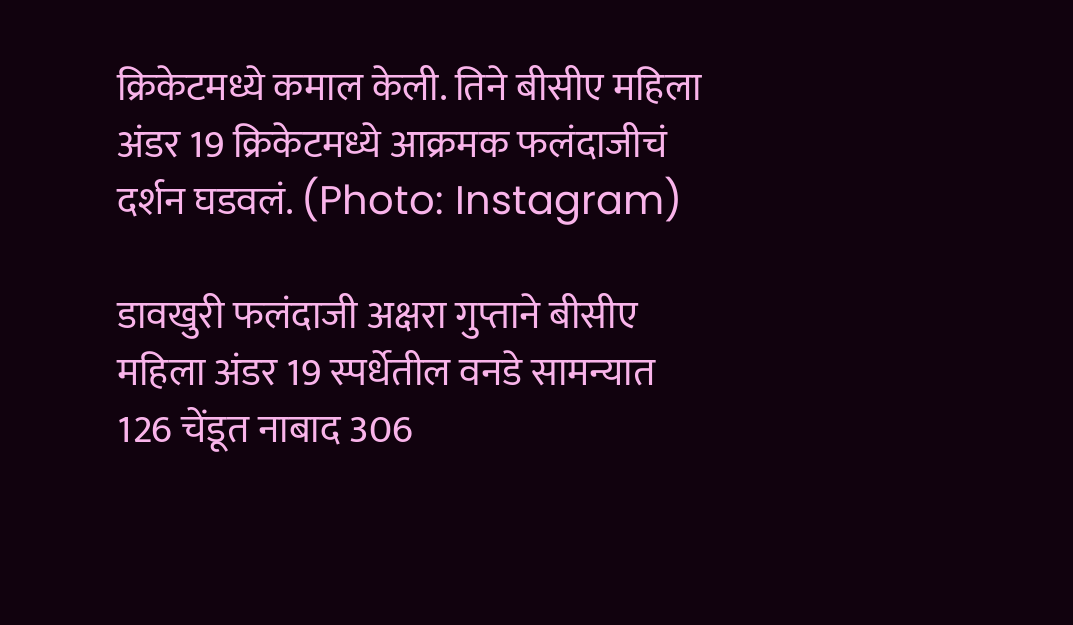क्रिकेटमध्ये कमाल केली. तिने बीसीए महिला अंडर 19 क्रिकेटमध्ये आक्रमक फलंदाजीचं दर्शन घडवलं. (Photo: Instagram)

डावखुरी फलंदाजी अक्षरा गुप्ताने बीसीए महिला अंडर 19 स्पर्धेतील वनडे सामन्यात 126 चेंडूत नाबाद 306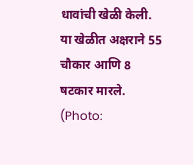धावांची खेळी केली. या खेळीत अक्षराने 55 चौकार आणि 8 षटकार मारले. (Photo: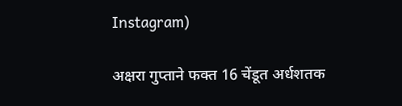Instagram)

अक्षरा गुप्ताने फक्त 16 चेंडूत अर्धशतक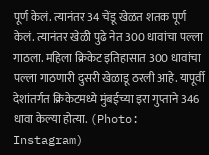पूर्ण केलं. त्यानंतर 34 चेंडू खेळत शतक पूर्ण केलं. त्यानंतर खेळी पुढे नेत 300 धावांचा पल्ला गाठला. महिला क्रिकेट इतिहासात 300 धावांचा पल्ला गाठणारी दुसरी खेळाडू ठरली आहे. यापूर्वी देशांतर्गत क्रिकेटमध्ये मुंबईच्या इरा गुप्ताने 346 धावा केल्या होत्या. (Photo: Instagram)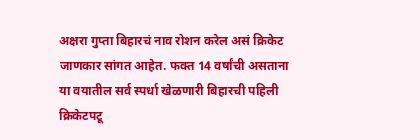अक्षरा गुप्ता बिहारचं नाव रोशन करेल असं क्रिकेट जाणकार सांगत आहेत. फक्त 14 वर्षांची असताना या वयातील सर्व स्पर्धा खेळणारी बिहारची पहिली क्रिकेटपटू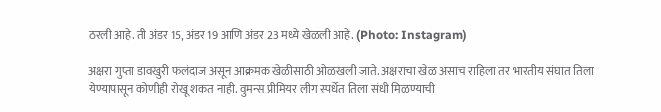ठरली आहे. ती अंडर 15, अंडर 19 आणि अंडर 23 मध्ये खेळली आहे. (Photo: Instagram)

अक्षरा गुप्ता डावखुरी फलंदाज असून आक्रमक खेळीसाठी ओळखली जाते. अक्षराचा खेळ असाच राहिला तर भारतीय संघात तिला येण्यापासून कोणीही रोखू शकत नाही. वुमन्स प्रीमियर लीग स्पर्धेत तिला संधी मिळण्याची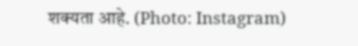शक्यता आहे. (Photo: Instagram)